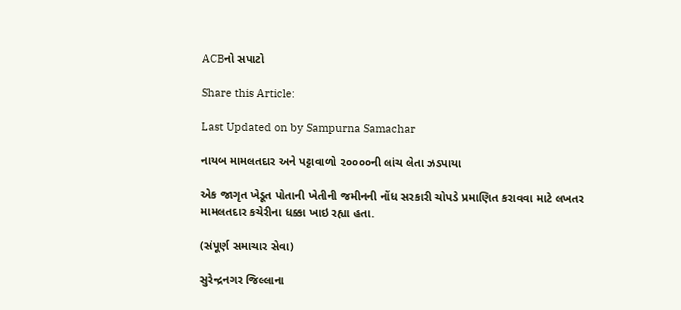ACBનો સપાટો

Share this Article:

Last Updated on by Sampurna Samachar

નાયબ મામલતદાર અને પટ્ટાવાળો ૨૦૦૦૦ની લાંચ લેતા ઝડપાયા

એક જાગૃત ખેડૂત પોતાની ખેતીની જમીનની નોંધ સરકારી ચોપડે પ્રમાણિત કરાવવા માટે લખતર મામલતદાર કચેરીના ધક્કા ખાઇ રહ્યા હતા.

(સંપૂર્ણ સમાચાર સેવા)

સુરેન્દ્રનગર જિલ્લાના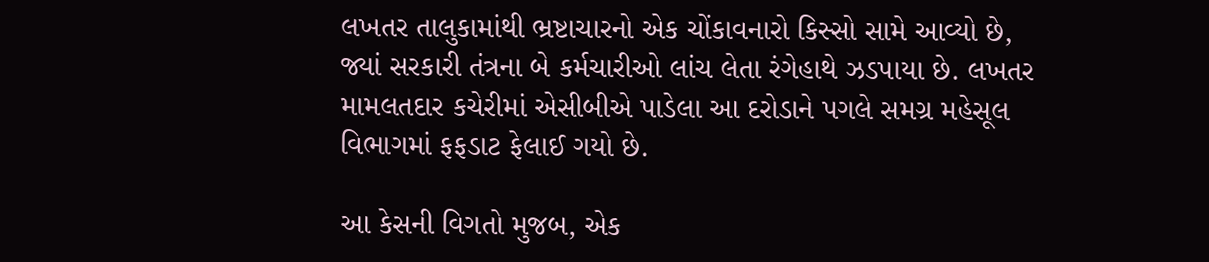લખતર તાલુકામાંથી ભ્રષ્ટાચારનો એક ચોંકાવનારો કિસ્સો સામે આવ્યો છે, જ્યાં સરકારી તંત્રના બે કર્મચારીઓ લાંચ લેતા રંગેહાથે ઝડપાયા છે. લખતર મામલતદાર કચેરીમાં એસીબીએ પાડેલા આ દરોડાને પગલે સમગ્ર મહેસૂલ વિભાગમાં ફફડાટ ફેલાઈ ગયો છે.

આ કેસની વિગતો મુજબ, એક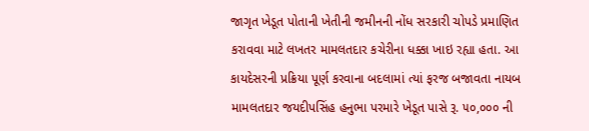જાગૃત ખેડૂત પોતાની ખેતીની જમીનની નોંધ સરકારી ચોપડે પ્રમાણિત કરાવવા માટે લખતર મામલતદાર કચેરીના ધક્કા ખાઇ રહ્યા હતા. આ કાયદેસરની પ્રક્રિયા પૂર્ણ કરવાના બદલામાં ત્યાં ફરજ બજાવતા નાયબ મામલતદાર જયદીપસિંહ હનુભા પરમારે ખેડૂત પાસે રૂ. ૫૦,૦૦૦ ની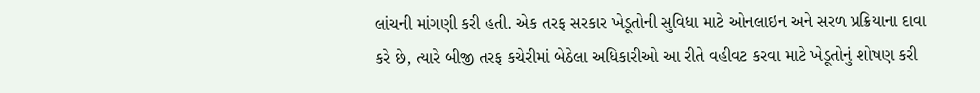લાંચની માંગણી કરી હતી. એક તરફ સરકાર ખેડૂતોની સુવિધા માટે ઓનલાઇન અને સરળ પ્રક્રિયાના દાવા કરે છે, ત્યારે બીજી તરફ કચેરીમાં બેઠેલા અધિકારીઓ આ રીતે વહીવટ કરવા માટે ખેડૂતોનું શોષણ કરી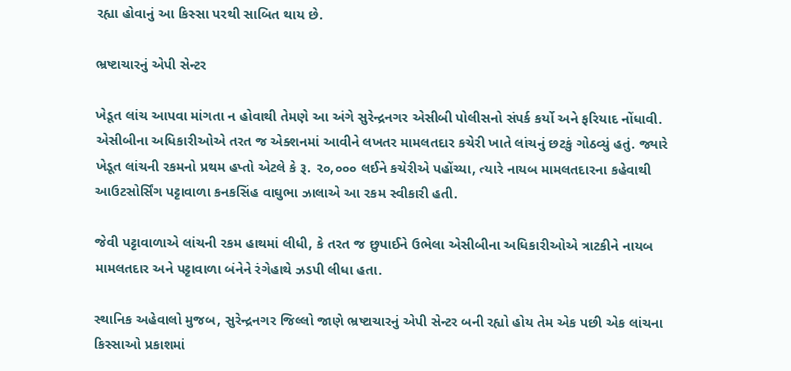રહ્યા હોવાનું આ કિસ્સા પરથી સાબિત થાય છે.

ભ્રષ્ટાચારનું એપી સેન્ટર

ખેડૂત લાંચ આપવા માંગતા ન હોવાથી તેમણે આ અંગે સુરેન્દ્રનગર એસીબી પોલીસનો સંપર્ક કર્યો અને ફરિયાદ નોંધાવી. એસીબીના અધિકારીઓએ તરત જ એક્શનમાં આવીને લખતર મામલતદાર કચેરી ખાતે લાંચનું છટકું ગોઠવ્યું હતું. જ્યારે ખેડૂત લાંચની રકમનો પ્રથમ હપ્તો એટલે કે રૂ. ૨૦,૦૦૦ લઈને કચેરીએ પહોંચ્યા, ત્યારે નાયબ મામલતદારના કહેવાથી આઉટસોર્સિંગ પટ્ટાવાળા કનકસિંહ વાઘુભા ઝાલાએ આ રકમ સ્વીકારી હતી.

જેવી પટ્ટાવાળાએ લાંચની રકમ હાથમાં લીધી, કે તરત જ છુપાઈને ઉભેલા એસીબીના અધિકારીઓએ ત્રાટકીને નાયબ મામલતદાર અને પટ્ટાવાળા બંનેને રંગેહાથે ઝડપી લીધા હતા.

સ્થાનિક અહેવાલો મુજબ, સુરેન્દ્રનગર જિલ્લો જાણે ભ્રષ્ટાચારનું એપી સેન્ટર બની રહ્યો હોય તેમ એક પછી એક લાંચના કિસ્સાઓ પ્રકાશમાં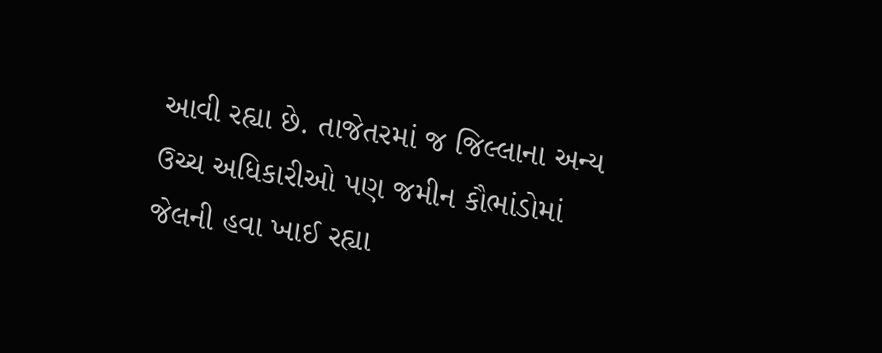આવી રહ્યા છે. તાજેતરમાં જ જિલ્લાના અન્ય ઉચ્ચ અધિકારીઓ પણ જમીન કૌભાંડોમાં જેલની હવા ખાઈ રહ્યા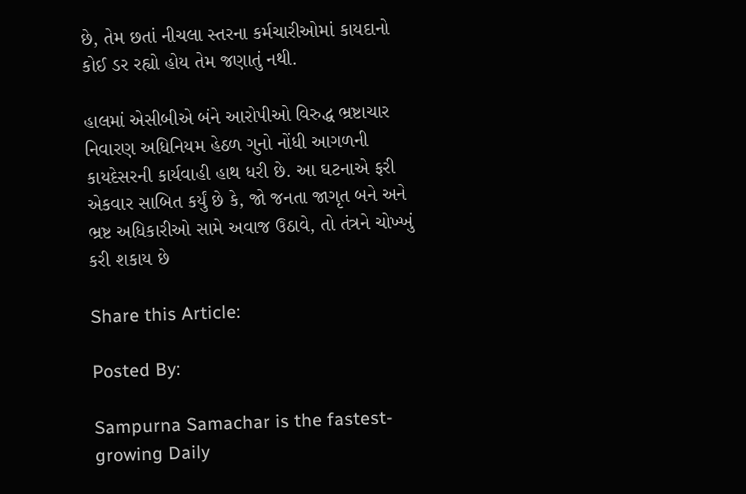છે, તેમ છતાં નીચલા સ્તરના કર્મચારીઓમાં કાયદાનો કોઈ ડર રહ્યો હોય તેમ જણાતું નથી.

હાલમાં એસીબીએ બંને આરોપીઓ વિરુદ્ધ ભ્રષ્ટાચાર નિવારણ અધિનિયમ હેઠળ ગુનો નોંધી આગળની કાયદેસરની કાર્યવાહી હાથ ધરી છે. આ ઘટનાએ ફરી એકવાર સાબિત કર્યું છે કે, જો જનતા જાગૃત બને અને ભ્રષ્ટ અધિકારીઓ સામે અવાજ ઉઠાવે, તો તંત્રને ચોખ્ખું કરી શકાય છે

Share this Article:

Posted By:

Sampurna Samachar is the fastest-growing Daily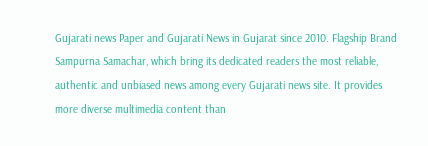Gujarati news Paper and Gujarati News in Gujarat since 2010. Flagship Brand Sampurna Samachar, which bring its dedicated readers the most reliable, authentic and unbiased news among every Gujarati news site. It provides more diverse multimedia content than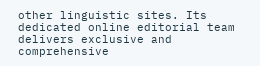other linguistic sites. Its dedicated online editorial team delivers exclusive and comprehensive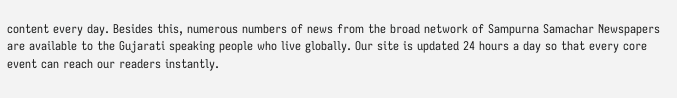content every day. Besides this, numerous numbers of news from the broad network of Sampurna Samachar Newspapers are available to the Gujarati speaking people who live globally. Our site is updated 24 hours a day so that every core event can reach our readers instantly.